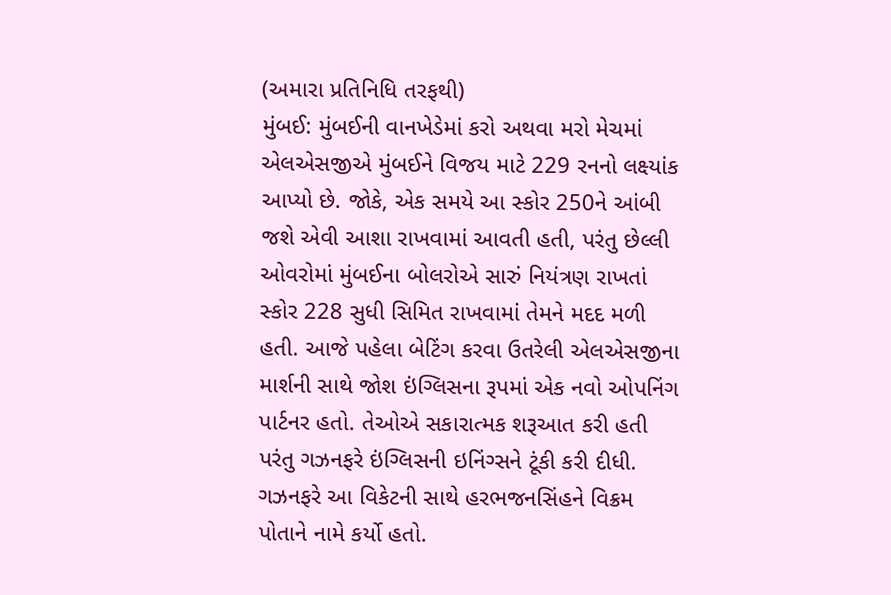(અમારા પ્રતિનિધિ તરફથી)
મુંબઈ: મુંબઈની વાનખેડેમાં કરો અથવા મરો મેચમાં એલએસજીએ મુંબઈને વિજય માટે 229 રનનો લક્ષ્યાંક આપ્યો છે. જોકે, એક સમયે આ સ્કોર 250ને આંબી જશે એવી આશા રાખવામાં આવતી હતી, પરંતુ છેલ્લી ઓવરોમાં મુંબઈના બોલરોએ સારું નિયંત્રણ રાખતાં સ્કોર 228 સુધી સિમિત રાખવામાં તેમને મદદ મળી હતી. આજે પહેલા બેટિંગ કરવા ઉતરેલી એલએસજીના માર્શની સાથે જોશ ઇંગ્લિસના રૂપમાં એક નવો ઓપનિંગ પાર્ટનર હતો. તેઓએ સકારાત્મક શરૂઆત કરી હતી પરંતુ ગઝનફરે ઇંગ્લિસની ઇનિંગ્સને ટૂંકી કરી દીધી. ગઝનફરે આ વિકેટની સાથે હરભજનસિંહને વિક્રમ પોતાને નામે કર્યો હતો.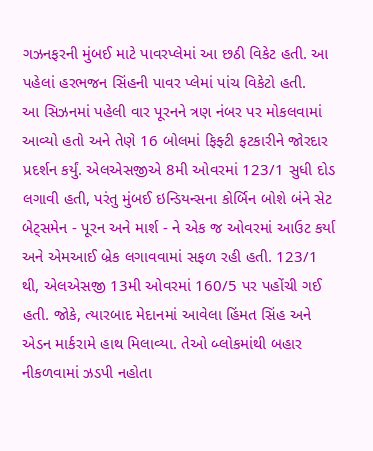ગઝનફરની મુંબઈ માટે પાવરપ્લેમાં આ છઠી વિકેટ હતી. આ પહેલાં હરભજન સિંહની પાવર પ્લેમાં પાંચ વિકેટો હતી.
આ સિઝનમાં પહેલી વાર પૂરનને ત્રણ નંબર પર મોકલવામાં આવ્યો હતો અને તેણે 16 બોલમાં ફિફ્ટી ફટકારીને જોરદાર પ્રદર્શન કર્યું. એલએસજીએ 8મી ઓવરમાં 123/1 સુધી દોડ લગાવી હતી, પરંતુ મુંબઈ ઇન્ડિયન્સના કોર્બિન બોશે બંને સેટ બેટ્સમેન - પૂરન અને માર્શ - ને એક જ ઓવરમાં આઉટ કર્યા અને એમઆઈ બ્રેક લગાવવામાં સફળ રહી હતી. 123/1 થી, એલએસજી 13મી ઓવરમાં 160/5 પર પહોંચી ગઈ હતી. જોકે, ત્યારબાદ મેદાનમાં આવેલા હિંમત સિંહ અને એડન માર્કરામે હાથ મિલાવ્યા. તેઓ બ્લોકમાંથી બહાર નીકળવામાં ઝડપી નહોતા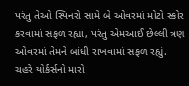પરંતુ તેઓ સ્પિનરો સામે બે ઓવરમાં મોટો સ્કોર કરવામાં સફળ રહ્યા, પરંતુ એમઆઈ છેલ્લી ત્રણ ઓવરમાં તેમને બાંધી રાખવામાં સફળ રહ્યું. ચહરે યોર્કર્સનો મારો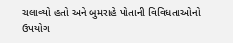ચલાવ્યો હતો અને બુમરાહે પોતાની વિવિધતાઓનો ઉપયોગ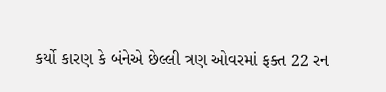કર્યો કારણ કે બંનેએ છેલ્લી ત્રણ ઓવરમાં ફક્ત 22 રન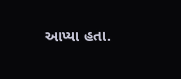આપ્યા હતા.